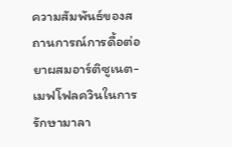ความสัมพันธ์ของสถานการณ์การดื้อต่อยาผสมอาร์ติซูเนต-เมฟโฟลควินในการรักษามาลา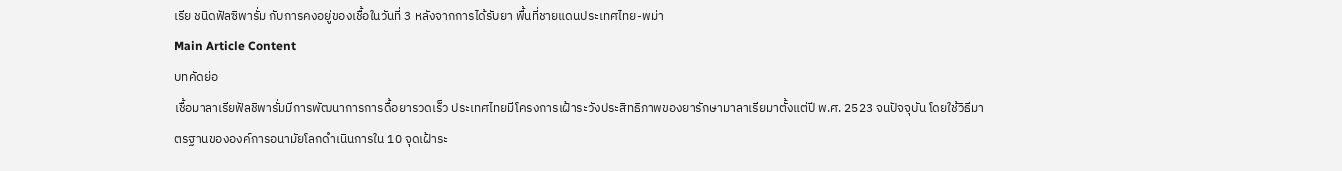เรีย ชนิดฟัลซิพารั่ม กับการคงอยู่ของเชื้อในวันที่ 3 หลังจากการได้รับยา พื้นที่ชายแดนประเทศไทย-พม่า
Main Article Content
บทคัดย่อ
เชื้อมาลาเรียฟัลชิพารั่มมีการพัฒนาการการดื้อยารวดเร็ว ประเทศไทยมีโครงการเฝ้าระวังประสิทธิภาพของยารักษามาลาเรียมาตั้งแต่ปี พ.ศ. 2523 จนปัจจุบัน โดยใช้วิธีมาตรฐานขององค์การอนามัยโลกดำเนินการใน 10 จุดเฝ้าระ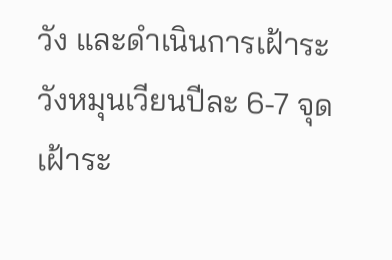วัง และดำเนินการเฝ้าระวังหมุนเวียนปีละ 6-7 จุดเฝ้าระ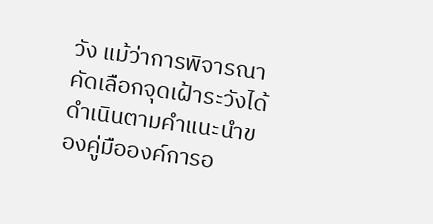วัง แม้ว่าการพิจารณาคัดเลือกจุดเฝ้าระวังได้ดำเนินตามคำแนะนำของคู่มือองค์การอ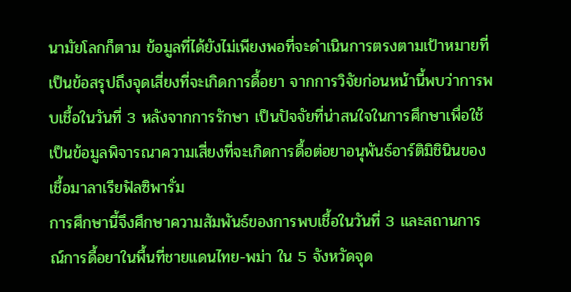นามัยโลกก็ตาม ข้อมูลที่ได้ยังไม่เพียงพอที่จะดำเนินการตรงตามเป้าหมายที่เป็นข้อสรุปถึงจุดเสี่ยงที่จะเกิดการดื้อยา จากการวิจัยก่อนหน้านี้พบว่าการพบเชื้อในวันที่ 3 หลังจากการรักษา เป็นปัจจัยที่น่าสนใจในการศึกษาเพื่อใช้เป็นข้อมูลพิจารณาความเสี่ยงที่จะเกิดการดื้อต่อยาอนุพันธ์อาร์ติมิชินินของเชื้อมาลาเรียฟัลซิพารั่ม
การศึกษานี้จึงศึกษาความสัมพันธ์ของการพบเชื้อในวันที่ 3 และสถานการณ์การดื้อยาในพื้นที่ชายแดนไทย-พม่า ใน 5 จังหวัดจุด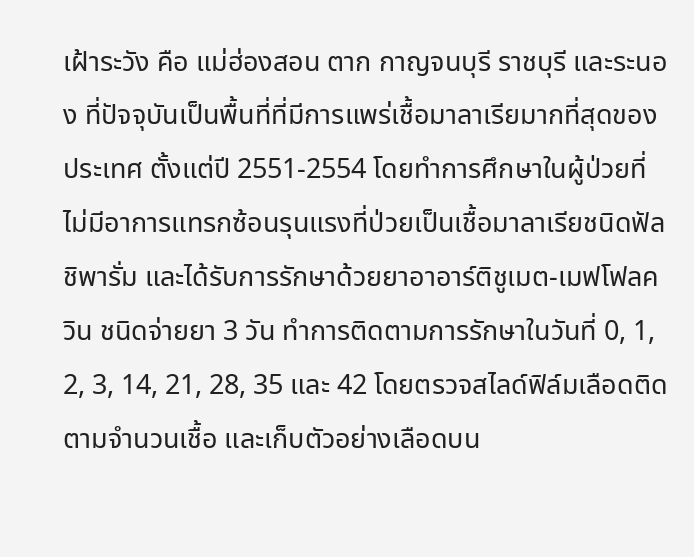เฝ้าระวัง คือ แม่ฮ่องสอน ตาก กาญจนบุรี ราชบุรี และระนอง ที่ปัจจุบันเป็นพื้นที่ที่มีการแพร่เชื้อมาลาเรียมากที่สุดของประเทศ ตั้งแต่ปี 2551-2554 โดยทำการศึกษาในผู้ป่วยที่ไม่มีอาการแทรกซ้อนรุนแรงที่ป่วยเป็นเชื้อมาลาเรียชนิดฟัลชิพารั่ม และได้รับการรักษาด้วยยาอาอาร์ติชูเมต-เมฟโฟลควิน ชนิดจ่ายยา 3 วัน ทำการติดตามการรักษาในวันที่ 0, 1, 2, 3, 14, 21, 28, 35 และ 42 โดยตรวจสไลด์ฟิล์มเลือดติดตามจำนวนเชื้อ และเก็บตัวอย่างเลือดบน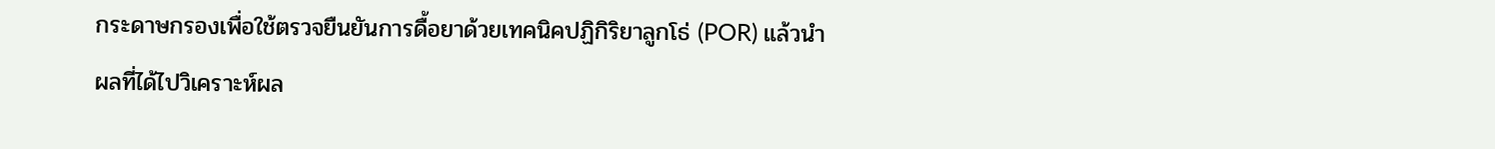กระดาษกรองเพื่อใช้ตรวจยืนยันการดื้อยาด้วยเทคนิคปฏิกิริยาลูกโธ่ (POR) แล้วนำผลที่ได้ไปวิเคราะห์ผล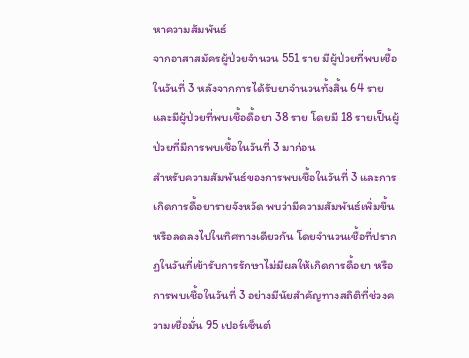หาความสัมพันธ์
จากอาสาสมัครผู้ป่วยจำนวน 551 ราย มีผู้ป่วยที่พบเชื้อในวันที่ 3 หลังจากการได้รับยาจำนวนทั้งสิ้น 64 ราย และมีผู้ป่วยที่พบเชื้อดื้อยา 38 ราย โดยมี 18 รายเป็นผู้ป่วยที่มีการพบเชื้อในวันที่ 3 มาก่อน
สำหรับความสัมพันธ์ของการพบเชื้อในวันที่ 3 และการเกิดการดื้อยารายจังหวัด พบว่ามีความสัมพันธ์เพิ่มขึ้นหรือลดลงไปในทิศทางเดียวกัน โดยจำนวนเชื้อที่ปรากฏในวันที่เข้ารับการรักษาไม่มีผลให้เกิดการดื้อยา หรือการพบเชื้อในวันที่ 3 อย่างมีนัยสำคัญทางสถิติที่ช่วงความเชื่อมั่น 95 เปอร์เซ็นต์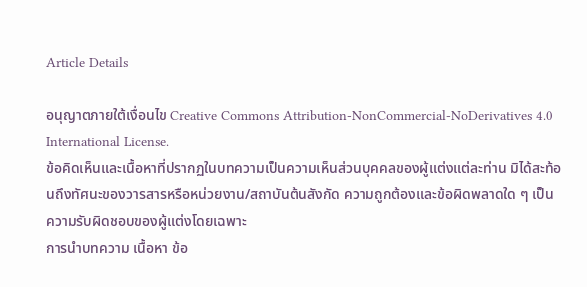Article Details

อนุญาตภายใต้เงื่อนไข Creative Commons Attribution-NonCommercial-NoDerivatives 4.0 International License.
ข้อคิดเห็นและเนื้อหาที่ปรากฏในบทความเป็นความเห็นส่วนบุคคลของผู้แต่งแต่ละท่าน มิได้สะท้อนถึงทัศนะของวารสารหรือหน่วยงาน/สถาบันต้นสังกัด ความถูกต้องและข้อผิดพลาดใด ๆ เป็นความรับผิดชอบของผู้แต่งโดยเฉพาะ
การนำบทความ เนื้อหา ข้อ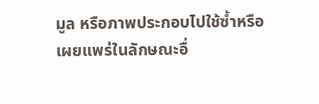มูล หรือภาพประกอบไปใช้ซ้ำหรือเผยแพร่ในลักษณะอื่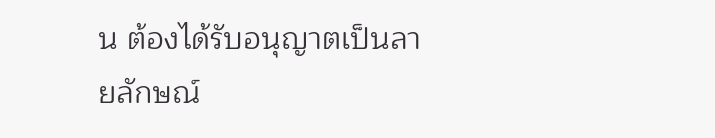น ต้องได้รับอนุญาตเป็นลายลักษณ์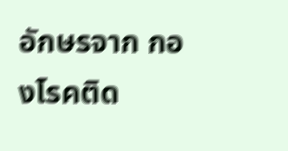อักษรจาก กองโรคติด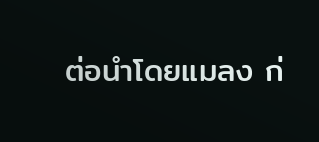ต่อนำโดยแมลง ก่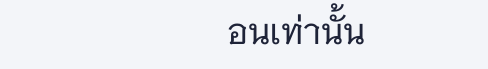อนเท่านั้น